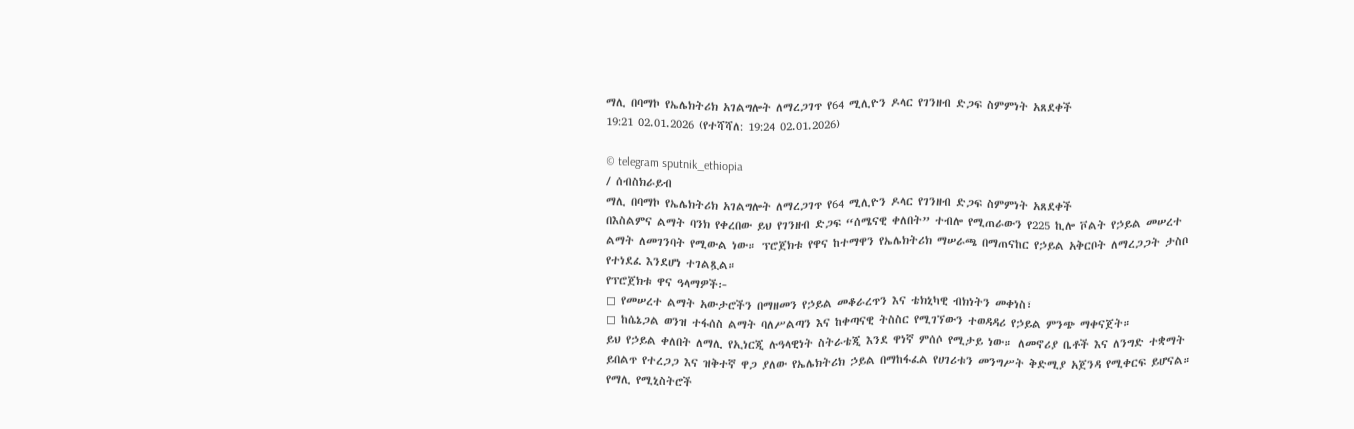ማሊ በባማኮ የኤሌክትሪክ አገልግሎት ለማረጋገጥ የ64 ሚሊዮን ዶላር የገንዘብ ድጋፍ ስምምነት አጸደቀች
19:21 02.01.2026 (የተሻሻለ: 19:24 02.01.2026)

© telegram sputnik_ethiopia
/ ሰብስክራይብ
ማሊ በባማኮ የኤሌክትሪክ አገልግሎት ለማረጋገጥ የ64 ሚሊዮን ዶላር የገንዘብ ድጋፍ ስምምነት አጸደቀች
በእስልምና ልማት ባንክ የቀረበው ይህ የገንዘብ ድጋፍ “ሰሜናዊ ቀለበት” ተብሎ የሚጠራውን የ225 ኪሎ ቮልት የኃይል መሠረተ ልማት ለመገንባት የሚውል ነው። ፕሮጀክቱ የዋና ከተማዋን የኤሌክትሪክ ማሠራጫ በማጠናከር የኃይል አቅርቦት ለማረጋጋት ታስቦ የተነደፈ እንደሆነ ተገልጿል።
የፕሮጀክቱ ዋና ዓላማዎች፦
◻ የመሠረተ ልማት አውታሮችን በማዘመን የኃይል መቆራረጥን እና ቴክኒካዊ ብክነትን መቀነስ፣
◻ ከሴኔጋል ወንዝ ተፋሰስ ልማት ባለሥልጣን እና ከቀጣናዊ ትስስር የሚገኘውን ተወዳዳሪ የኃይል ምንጭ ማቀናጀት።
ይህ የኃይል ቀለበት ለማሊ የኢነርጂ ሉዓላዊነት ስትራቴጂ እንደ ዋነኛ ምሰሶ የሚታይ ነው። ለመኖሪያ ቤቶች እና ለንግድ ተቋማት ይበልጥ የተረጋጋ እና ዝቅተኛ ዋጋ ያለው የኤሌክትሪክ ኃይል በማከፋፈል የሀገሪቱን መንግሥት ቅድሚያ አጀንዳ የሚቀርፍ ይሆናል።
የማሊ የሚኒስትሮች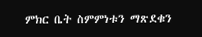ምክር ቤት ስምምነቱን ማጽደቁን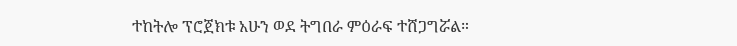ተከትሎ ፕሮጀክቱ አሁን ወደ ትግበራ ምዕራፍ ተሸጋግሯል።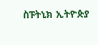ስፑትኒክ ኢትዮጵያ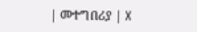| መተግበሪያ | X